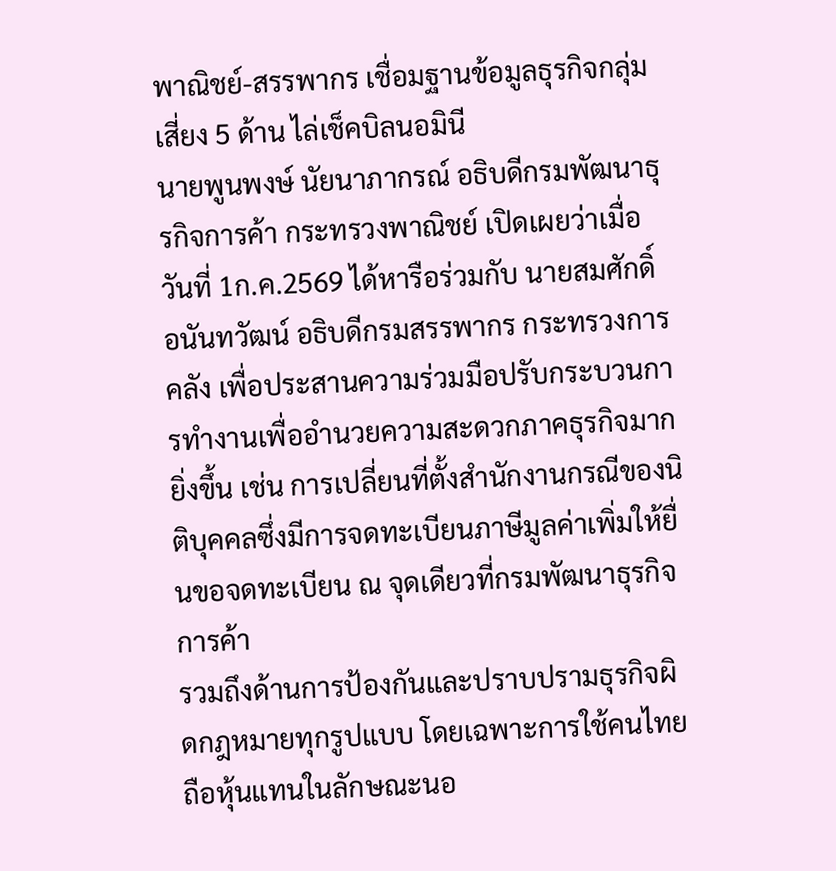พาณิชย์-สรรพากร เชื่อมฐานข้อมูลธุรกิจกลุ่มเสี่ยง 5 ด้าน ไล่เช็คบิลนอมินี
นายพูนพงษ์ นัยนาภากรณ์ อธิบดีกรมพัฒนาธุรกิจการค้า กระทรวงพาณิชย์ เปิดเผยว่าเมื่อวันที่ 1ก.ค.2569 ได้หารือร่วมกับ นายสมศักดิ์ อนันทวัฒน์ อธิบดีกรมสรรพากร กระทรวงการคลัง เพื่อประสานความร่วมมือปรับกระบวนการทำงานเพื่ออำนวยความสะดวกภาคธุรกิจมากยิ่งขึ้น เช่น การเปลี่ยนที่ตั้งสำนักงานกรณีของนิติบุคคลซึ่งมีการจดทะเบียนภาษีมูลค่าเพิ่มให้ยื่นขอจดทะเบียน ณ จุดเดียวที่กรมพัฒนาธุรกิจการค้า
รวมถึงด้านการป้องกันและปราบปรามธุรกิจผิดกฎหมายทุกรูปแบบ โดยเฉพาะการใช้คนไทยถือหุ้นแทนในลักษณะนอ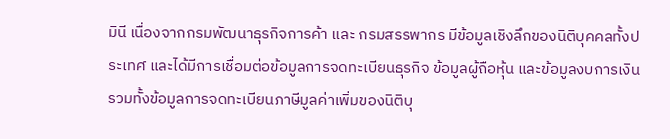มินี เนื่องจากกรมพัฒนาธุรกิจการค้า และ กรมสรรพากร มีข้อมูลเชิงลึกของนิติบุคคลทั้งประเทศ และได้มีการเชื่อมต่อข้อมูลการจดทะเบียนธุรกิจ ข้อมูลผู้ถือหุ้น และข้อมูลงบการเงิน รวมทั้งข้อมูลการจดทะเบียนภาษีมูลค่าเพิ่มของนิติบุ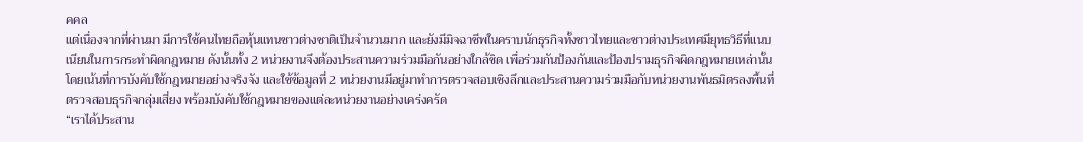คคล
แต่เนื่องจากที่ผ่านมา มีการใช้คนไทยถือหุ้นแทนชาวต่างชาติเป็นจำนวนมาก และยังมีมิจฉาชีพในคราบนักธุรกิจทั้งชาวไทยและชาวต่างประเทศมียุทธวิธีที่แนบเนียนในการกระทำผิดกฎหมาย ดังนั้นทั้ง 2 หน่วยงานจึงต้องประสานความร่วมมือกันอย่างใกล้ชิด เพื่อร่วมกันป้องกันและป้องปรามธุรกิจผิดกฎหมายเหล่านั้น โดยเน้นที่การบังคับใช้กฎหมายอย่างจริงจัง และใช้ข้อมูลที่ 2 หน่วยงานมีอยู่มาทำการตรวจสอบเชิงลึกและประสานความร่วมมือกับหน่วยงานพันธมิตรลงพื้นที่ตรวจสอบธุรกิจกลุ่มเสี่ยง พร้อมบังคับใช้กฎหมายของแต่ละหน่วยงานอย่างเคร่งครัด
“เราได้ประสาน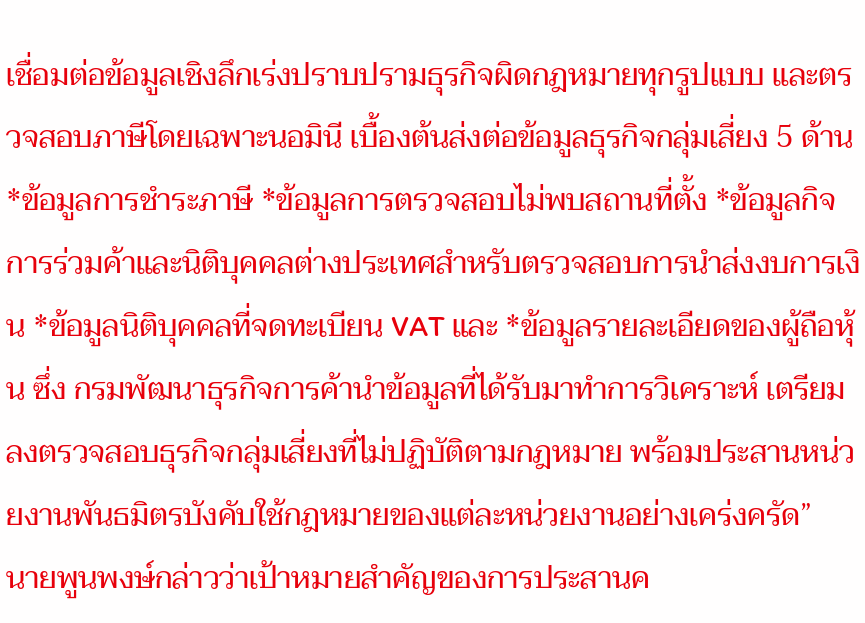เชื่อมต่อข้อมูลเชิงลึกเร่งปราบปรามธุรกิจผิดกฎหมายทุกรูปแบบ และตรวจสอบภาษีโดยเฉพาะนอมินี เบื้องต้นส่งต่อข้อมูลธุรกิจกลุ่มเสี่ยง 5 ด้าน *ข้อมูลการชำระภาษี *ข้อมูลการตรวจสอบไม่พบสถานที่ตั้ง *ข้อมูลกิจการร่วมค้าและนิติบุคคลต่างประเทศสำหรับตรวจสอบการนำส่งงบการเงิน *ข้อมูลนิติบุคคลที่จดทะเบียน VAT และ *ข้อมูลรายละเอียดของผู้ถือหุ้น ซึ่ง กรมพัฒนาธุรกิจการค้านำข้อมูลที่ได้รับมาทำการวิเคราะห์ เตรียมลงตรวจสอบธุรกิจกลุ่มเสี่ยงที่ไม่ปฏิบัติตามกฎหมาย พร้อมประสานหน่วยงานพันธมิตรบังคับใช้กฎหมายของแต่ละหน่วยงานอย่างเคร่งครัด”
นายพูนพงษ์กล่าวว่าเป้าหมายสำคัญของการประสานค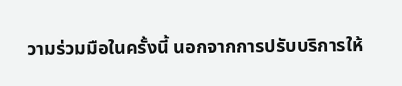วามร่วมมือในครั้งนี้ นอกจากการปรับบริการให้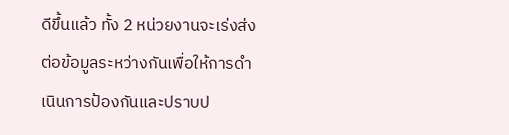ดีขึ้นแล้ว ทั้ง 2 หน่วยงานจะเร่งส่งต่อข้อมูลระหว่างกันเพื่อให้การดำเนินการป้องกันและปราบป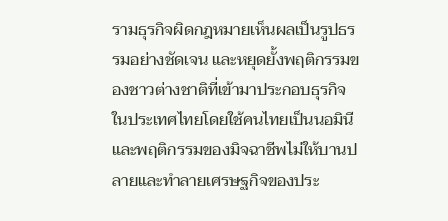รามธุรกิจผิดกฎหมายเห็นผลเป็นรูปธรรมอย่างชัดเจน และหยุดยั้งพฤติกรรมของชาวต่างชาติที่เข้ามาประกอบธุรกิจในประเทศไทยโดยใช้คนไทยเป็นนอมินีและพฤติกรรมของมิจฉาชีพไม่ให้บานปลายและทำลายเศรษฐกิจของประ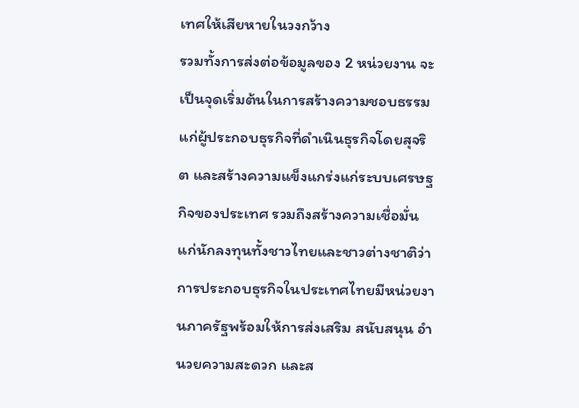เทศให้เสียหายในวงกว้าง
รวมทั้งการส่งต่อข้อมูลของ 2 หน่วยงาน จะเป็นจุดเริ่มต้นในการสร้างความชอบธรรมแก่ผู้ประกอบธุรกิจที่ดำเนินธุรกิจโดยสุจริต และสร้างความแข็งแกร่งแก่ระบบเศรษฐกิจของประเทศ รวมถึงสร้างความเชื่อมั่นแก่นักลงทุนทั้งชาวไทยและชาวต่างชาติว่าการประกอบธุรกิจในประเทศไทยมีหน่วยงานภาครัฐพร้อมให้การส่งเสริม สนับสนุน อำนวยความสะดวก และส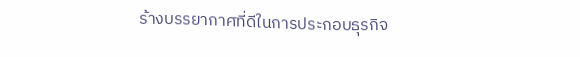ร้างบรรยากาศที่ดีในการประกอบธุรกิจ